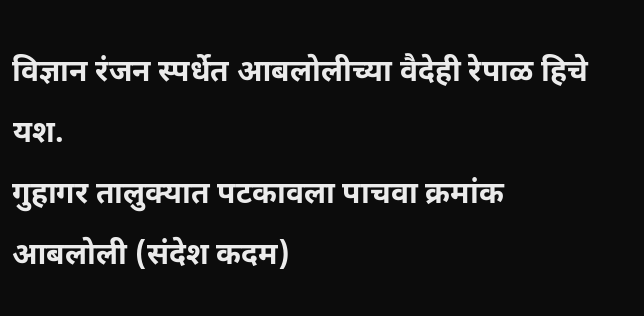विज्ञान रंजन स्पर्धेत आबलोलीच्या वैदेही रेपाळ हिचे यश.
गुहागर तालुक्यात पटकावला पाचवा क्रमांक
आबलोली (संदेश कदम)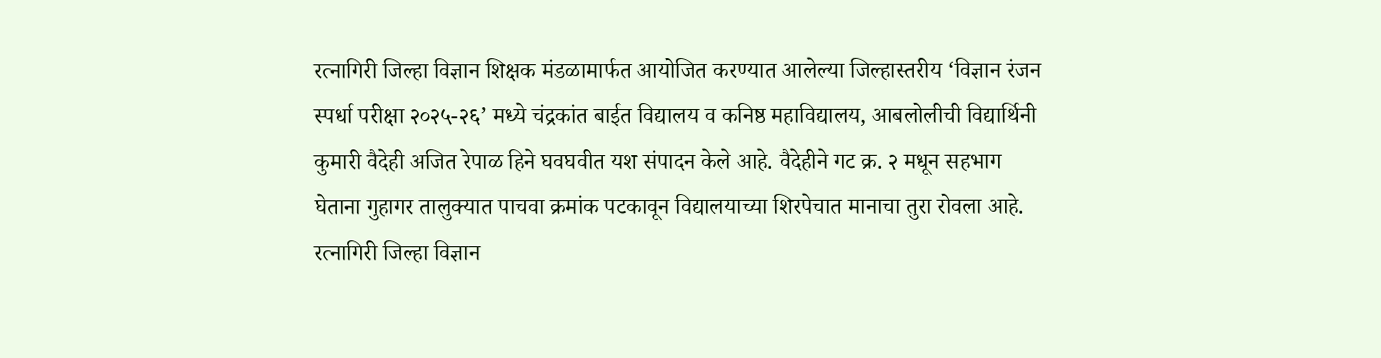रत्नागिरी जिल्हा विज्ञान शिक्षक मंडळामार्फत आयोजित करण्यात आलेल्या जिल्हास्तरीय ‘विज्ञान रंजन स्पर्धा परीक्षा २०२५-२६’ मध्ये चंद्रकांत बाईत विद्यालय व कनिष्ठ महाविद्यालय, आबलोलीची विद्यार्थिनी कुमारी वैदेही अजित रेपाळ हिने घवघवीत यश संपादन केले आहे. वैदेहीने गट क्र. २ मधून सहभाग घेताना गुहागर तालुक्यात पाचवा क्रमांक पटकावून विद्यालयाच्या शिरपेचात मानाचा तुरा रोवला आहे.
रत्नागिरी जिल्हा विज्ञान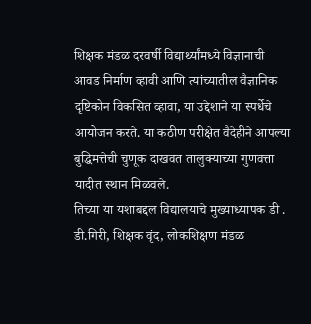शिक्षक मंडळ दरवर्षी विद्यार्थ्यांमध्ये विज्ञानाची आवड निर्माण व्हावी आणि त्यांच्यातील वैज्ञानिक दृष्टिकोन विकसित व्हावा, या उद्देशाने या स्पर्धेचे आयोजन करते. या कठीण परीक्षेत वैदेहीने आपल्या बुद्धिमत्तेची चुणूक दाखवत तालुक्याच्या गुणवत्ता यादीत स्थान मिळवले.
तिच्या या यशाबद्दल विद्यालयाचे मुख्याध्यापक डी . डी.गिरी, शिक्षक वृंद, लोकशिक्षण मंडळ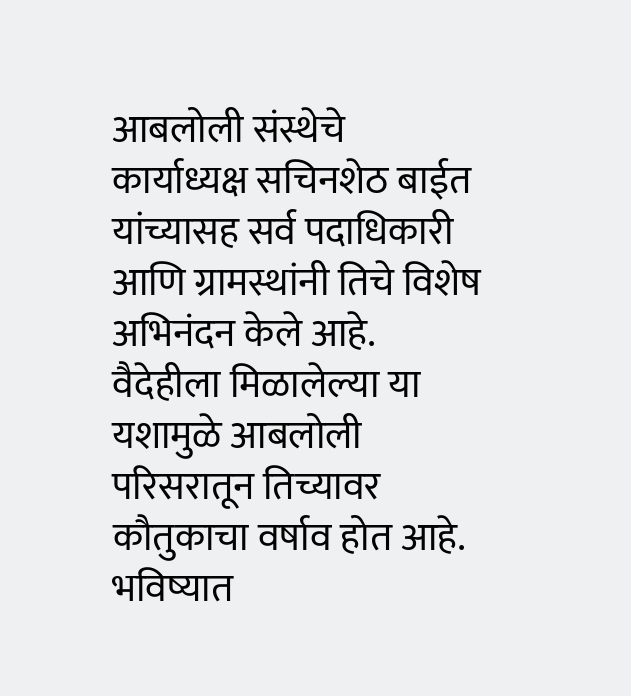आबलोली संस्थेचे कार्याध्यक्ष सचिनशेठ बाईत यांच्यासह सर्व पदाधिकारी आणि ग्रामस्थांनी तिचे विशेष अभिनंदन केले आहे. वैदेहीला मिळालेल्या या यशामुळे आबलोली परिसरातून तिच्यावर कौतुकाचा वर्षाव होत आहे. भविष्यात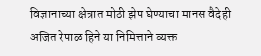विज्ञानाच्या क्षेत्रात मोठी झेप घेण्याचा मानस वैदेही अजित रेपाळ हिने या निमित्ताने व्यक्त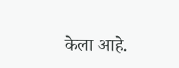केला आहे.